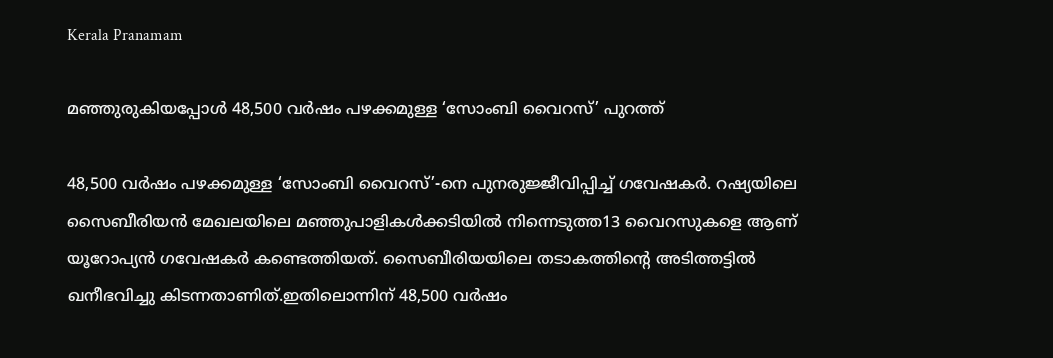Kerala Pranamam

മഞ്ഞുരുകിയപ്പോള്‍ 48,500 വര്‍ഷം പഴക്കമുള്ള ‘സോംബി വൈറസ്’ പുറത്ത്

48,500 വര്‍ഷം പഴക്കമുള്ള ‘സോംബി വൈറസ്’-നെ പുനരുജ്ജീവിപ്പിച്ച് ഗവേഷകര്‍. റഷ്യയിലെ സൈബീരിയന്‍ മേഖലയിലെ മഞ്ഞുപാളികള്‍ക്കടിയില്‍ നിന്നെടുത്ത13 വൈറസുകളെ ആണ് യൂറോപ്യന്‍ ഗവേഷകര്‍ കണ്ടെത്തിയത്. സൈബീരിയയിലെ തടാകത്തിന്റെ അടിത്തട്ടില്‍ ഖനീഭവിച്ചു കിടന്നതാണിത്.ഇതിലൊന്നിന് 48,500 വര്‍ഷം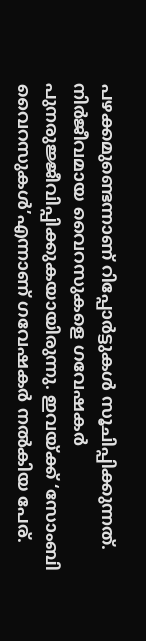പഴക്കമുണ്ടെന്നാണ് റിപ്പോര്‍ട്ടുകള്‍ സൂചിപ്പിക്കുന്നത്. നിര്‍ജീവമായ വൈറസുകളെ ഗവേഷകര്‍ പുനരുജ്ജീവിപ്പിക്കുകയായിരുന്നു. ഇവയ്ക്ക് ‘സോംബി വൈറസുകള്‍’എന്നാണ് ഗവേഷകര്‍ നല്‍കിയ പേര്.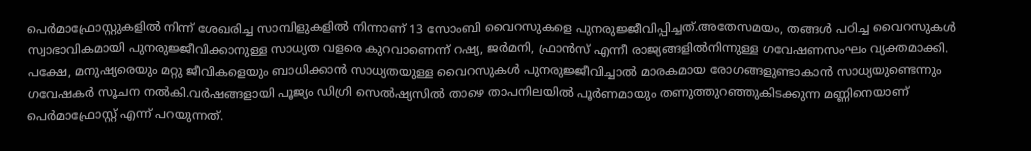പെര്‍മാഫ്രോസ്റ്റുകളില്‍ നിന്ന് ശേഖരിച്ച സാമ്പിളുകളില്‍ നിന്നാണ് 13 സോംബി വൈറസുകളെ പുനരുജ്ജീവിപ്പിച്ചത്.അതേസമയം, തങ്ങള്‍ പഠിച്ച വൈറസുകള്‍ സ്വാഭാവികമായി പുനരുജ്ജീവിക്കാനുള്ള സാധ്യത വളരെ കുറവാണെന്ന് റഷ്യ, ജര്‍മനി, ഫ്രാന്‍സ് എന്നീ രാജ്യങ്ങളില്‍നിന്നുള്ള ഗവേഷണസംഘം വ്യക്തമാക്കി. പക്ഷേ, മനുഷ്യരെയും മറ്റു ജീവികളെയും ബാധിക്കാന്‍ സാധ്യതയുള്ള വൈറസുകള്‍ പുനരുജ്ജീവിച്ചാല്‍ മാരകമായ രോഗങ്ങളുണ്ടാകാന്‍ സാധ്യയുണ്ടെന്നും ഗവേഷകര്‍ സൂചന നല്‍കി.വര്‍ഷങ്ങളായി പൂജ്യം ഡിഗ്രി സെല്‍ഷ്യസില്‍ താഴെ താപനിലയില്‍ പൂര്‍ണമായും തണുത്തുറഞ്ഞുകിടക്കുന്ന മണ്ണിനെയാണ് പെര്‍മാഫ്രോസ്റ്റ് എന്ന് പറയുന്നത്.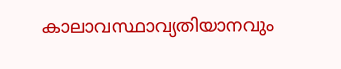കാലാവസ്ഥാവ്യതിയാനവും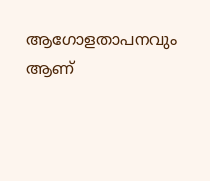ആഗോളതാപനവും ആണ്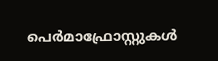പെര്‍മാഫ്രോസ്റ്റുകള്‍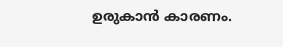ഉരുകാന്‍ കാരണം.